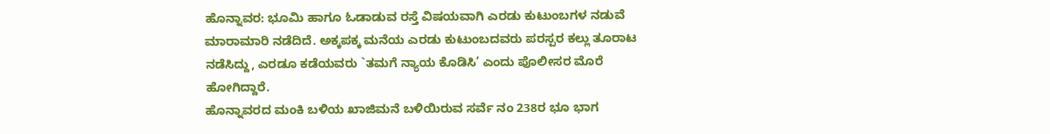ಹೊನ್ನಾವರ: ಭೂಮಿ ಹಾಗೂ ಓಡಾಡುವ ರಸ್ತೆ ವಿಷಯವಾಗಿ ಎರಡು ಕುಟುಂಬಗಳ ನಡುವೆ ಮಾರಾಮಾರಿ ನಡೆದಿದೆ. ಅಕ್ಕಪಕ್ಕ ಮನೆಯ ಎರಡು ಕುಟುಂಬದವರು ಪರಸ್ಪರ ಕಲ್ಲು ತೂರಾಟ ನಡೆಸಿದ್ದು, ಎರಡೂ ಕಡೆಯವರು `ತಮಗೆ ನ್ಯಾಯ ಕೊಡಿಸಿ’ ಎಂದು ಪೊಲೀಸರ ಮೊರೆ ಹೋಗಿದ್ದಾರೆ.
ಹೊನ್ನಾವರದ ಮಂಕಿ ಬಳಿಯ ಖಾಜಿಮನೆ ಬಳಿಯಿರುವ ಸರ್ವೆ ನಂ 238ರ ಭೂ ಭಾಗ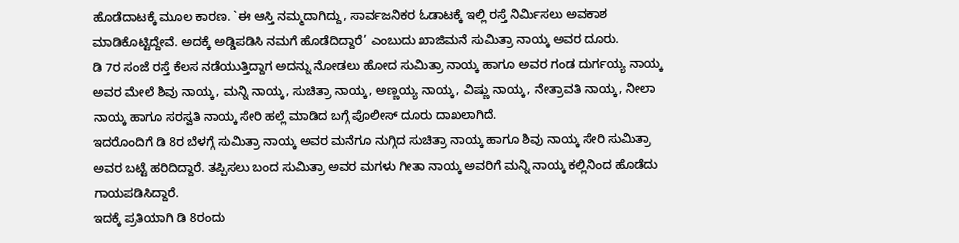ಹೊಡೆದಾಟಕ್ಕೆ ಮೂಲ ಕಾರಣ. `ಈ ಆಸ್ತಿ ನಮ್ಮದಾಗಿದ್ದು, ಸಾರ್ವಜನಿಕರ ಓಡಾಟಕ್ಕೆ ಇಲ್ಲಿ ರಸ್ತೆ ನಿರ್ಮಿಸಲು ಅವಕಾಶ ಮಾಡಿಕೊಟ್ಟಿದ್ದೇವೆ. ಅದಕ್ಕೆ ಅಡ್ಡಿಪಡಿಸಿ ನಮಗೆ ಹೊಡೆದಿದ್ದಾರೆ’ ಎಂಬುದು ಖಾಜಿಮನೆ ಸುಮಿತ್ರಾ ನಾಯ್ಕ ಅವರ ದೂರು.
ಡಿ 7ರ ಸಂಜೆ ರಸ್ತೆ ಕೆಲಸ ನಡೆಯುತ್ತಿದ್ದಾಗ ಅದನ್ನು ನೋಡಲು ಹೋದ ಸುಮಿತ್ರಾ ನಾಯ್ಕ ಹಾಗೂ ಅವರ ಗಂಡ ದುರ್ಗಯ್ಯ ನಾಯ್ಕ ಅವರ ಮೇಲೆ ಶಿವು ನಾಯ್ಕ, ಮನ್ನಿ ನಾಯ್ಕ, ಸುಚಿತ್ರಾ ನಾಯ್ಕ, ಅಣ್ಣಯ್ಯ ನಾಯ್ಕ, ವಿಷ್ಣು ನಾಯ್ಕ, ನೇತ್ರಾವತಿ ನಾಯ್ಕ, ನೀಲಾ ನಾಯ್ಕ ಹಾಗೂ ಸರಸ್ವತಿ ನಾಯ್ಕ ಸೇರಿ ಹಲ್ಲೆ ಮಾಡಿದ ಬಗ್ಗೆ ಪೊಲೀಸ್ ದೂರು ದಾಖಲಾಗಿದೆ.
ಇದರೊಂದಿಗೆ ಡಿ 8ರ ಬೆಳಗ್ಗೆ ಸುಮಿತ್ರಾ ನಾಯ್ಕ ಅವರ ಮನೆಗೂ ನುಗ್ಗಿದ ಸುಚಿತ್ರಾ ನಾಯ್ಕ ಹಾಗೂ ಶಿವು ನಾಯ್ಕ ಸೇರಿ ಸುಮಿತ್ರಾ ಅವರ ಬಟ್ಟೆ ಹರಿದಿದ್ದಾರೆ. ತಪ್ಪಿಸಲು ಬಂದ ಸುಮಿತ್ರಾ ಅವರ ಮಗಳು ಗೀತಾ ನಾಯ್ಕ ಅವರಿಗೆ ಮನ್ನಿ ನಾಯ್ಕ ಕಲ್ಲಿನಿಂದ ಹೊಡೆದು ಗಾಯಪಡಿಸಿದ್ದಾರೆ.
ಇದಕ್ಕೆ ಪ್ರತಿಯಾಗಿ ಡಿ 8ರಂದು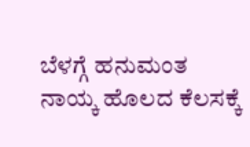ಬೆಳಗ್ಗೆ ಹನುಮಂತ ನಾಯ್ಕ ಹೊಲದ ಕೆಲಸಕ್ಕೆ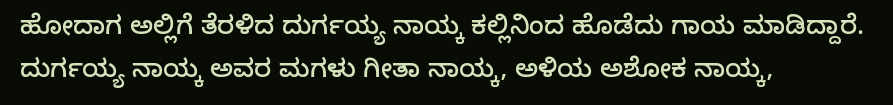ಹೋದಾಗ ಅಲ್ಲಿಗೆ ತೆರಳಿದ ದುರ್ಗಯ್ಯ ನಾಯ್ಕ ಕಲ್ಲಿನಿಂದ ಹೊಡೆದು ಗಾಯ ಮಾಡಿದ್ದಾರೆ. ದುರ್ಗಯ್ಯ ನಾಯ್ಕ ಅವರ ಮಗಳು ಗೀತಾ ನಾಯ್ಕ, ಅಳಿಯ ಅಶೋಕ ನಾಯ್ಕ,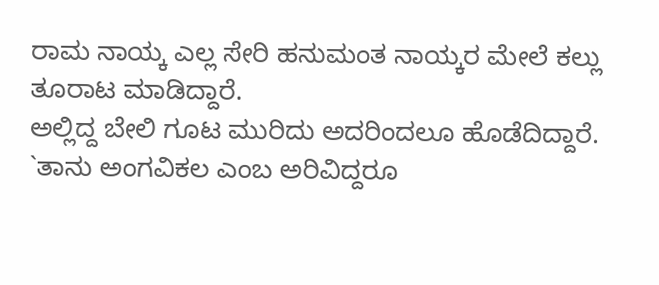ರಾಮ ನಾಯ್ಕ ಎಲ್ಲ ಸೇರಿ ಹನುಮಂತ ನಾಯ್ಕರ ಮೇಲೆ ಕಲ್ಲು ತೂರಾಟ ಮಾಡಿದ್ದಾರೆ.
ಅಲ್ಲಿದ್ದ ಬೇಲಿ ಗೂಟ ಮುರಿದು ಅದರಿಂದಲೂ ಹೊಡೆದಿದ್ದಾರೆ. `ತಾನು ಅಂಗವಿಕಲ ಎಂಬ ಅರಿವಿದ್ದರೂ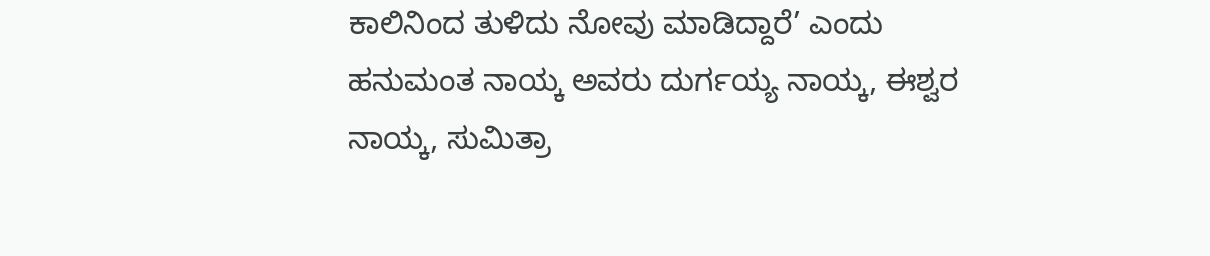ಕಾಲಿನಿಂದ ತುಳಿದು ನೋವು ಮಾಡಿದ್ದಾರೆ’ ಎಂದು ಹನುಮಂತ ನಾಯ್ಕ ಅವರು ದುರ್ಗಯ್ಯ ನಾಯ್ಕ, ಈಶ್ವರ ನಾಯ್ಕ, ಸುಮಿತ್ರಾ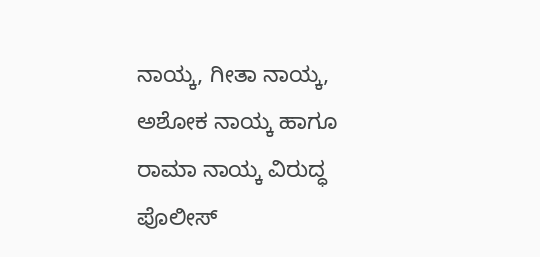ನಾಯ್ಕ, ಗೀತಾ ನಾಯ್ಕ, ಅಶೋಕ ನಾಯ್ಕ ಹಾಗೂ ರಾಮಾ ನಾಯ್ಕ ವಿರುದ್ಧ ಪೊಲೀಸ್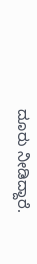ದೂರು ನೀಡಿದ್ದಾರೆ.